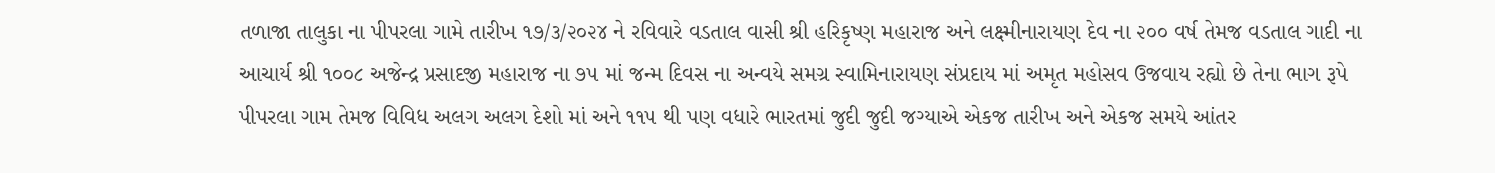તળાજા તાલુકા ના પીપરલા ગામે તારીખ ૧૭/૩/૨૦૨૪ ને રવિવારે વડતાલ વાસી શ્રી હરિકૃષ્ણ મહારાજ અને લક્ષ્મીનારાયણ દેવ ના ૨૦૦ વર્ષ તેમજ વડતાલ ગાદી ના આચાર્ય શ્રી ૧૦૦૮ અજેન્દ્ર પ્રસાદજી મહારાજ ના ૭૫ માં જન્મ દિવસ ના અન્વયે સમગ્ર સ્વામિનારાયણ સંપ્રદાય માં અમૃત મહોસવ ઉજવાય રહ્યો છે તેના ભાગ રૂપે પીપરલા ગામ તેમજ વિવિધ અલગ અલગ દેશો માં અને ૧૧૫ થી પણ વધારે ભારતમાં જુદી જુદી જગ્યાએ એકજ તારીખ અને એકજ સમયે આંતર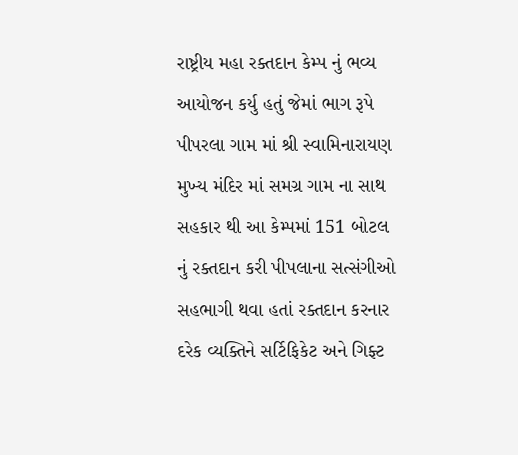રાષ્ટ્રીય મહા રક્તદાન કેમ્પ નું ભવ્ય આયોજન કર્યુ હતું જેમાં ભાગ રૂપે પીપરલા ગામ માં શ્રી સ્વામિનારાયણ મુખ્ય મંદિર માં સમગ્ર ગામ ના સાથ સહકાર થી આ કેમ્પમાં 151 બોટલ નું રક્તદાન કરી પીપલાના સત્સંગીઓ સહભાગી થવા હતાં રક્તદાન કરનાર દરેક વ્યક્તિને સર્ટિફિકેટ અને ગિફ્ટ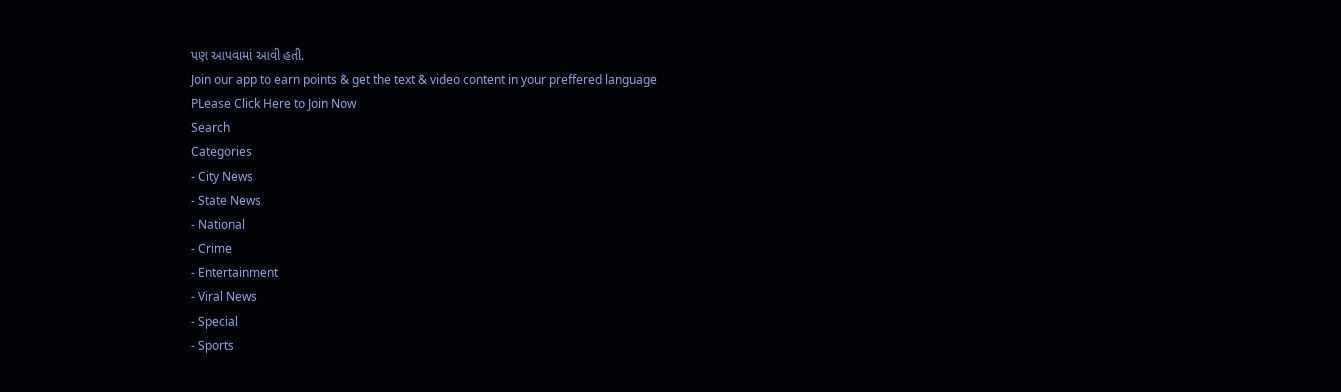પણ આપવામાં આવી હતી.
Join our app to earn points & get the text & video content in your preffered language
PLease Click Here to Join Now
Search
Categories
- City News
- State News
- National
- Crime
- Entertainment
- Viral News
- Special
- Sports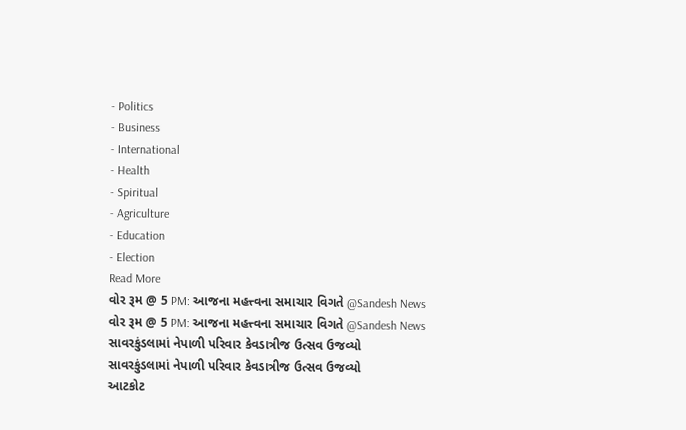- Politics
- Business
- International
- Health
- Spiritual
- Agriculture
- Education
- Election
Read More
વોર રૂમ @ 5 PM: આજના મહત્ત્વના સમાચાર વિગતે @Sandesh News
વોર રૂમ @ 5 PM: આજના મહત્ત્વના સમાચાર વિગતે @Sandesh News
સાવરકુંડલામાં નેપાળી પરિવાર કેવડાત્રીજ ઉત્સવ ઉજવ્યો
સાવરકુંડલામાં નેપાળી પરિવાર કેવડાત્રીજ ઉત્સવ ઉજવ્યો
આટકોટ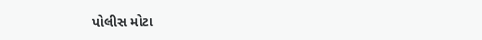પોલીસ મોટા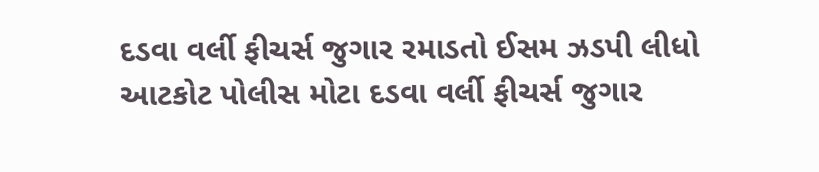દડવા વર્લી ફીચર્સ જુગાર રમાડતો ઈસમ ઝડપી લીધો
આટકોટ પોલીસ મોટા દડવા વર્લી ફીચર્સ જુગાર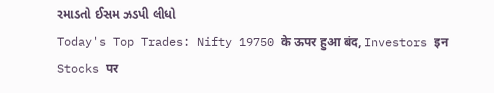રમાડતો ઈસમ ઝડપી લીધો
Today's Top Trades: Nifty 19750 के ऊपर हुआ बंद, Investors इन Stocks पर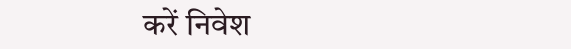करें निवेश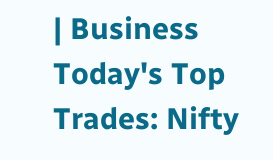| Business
Today's Top Trades: Nifty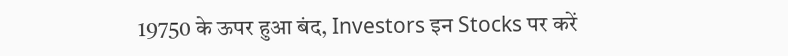19750 के ऊपर हुआ बंद, Investors इन Stocks पर करें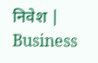निवेश | Business